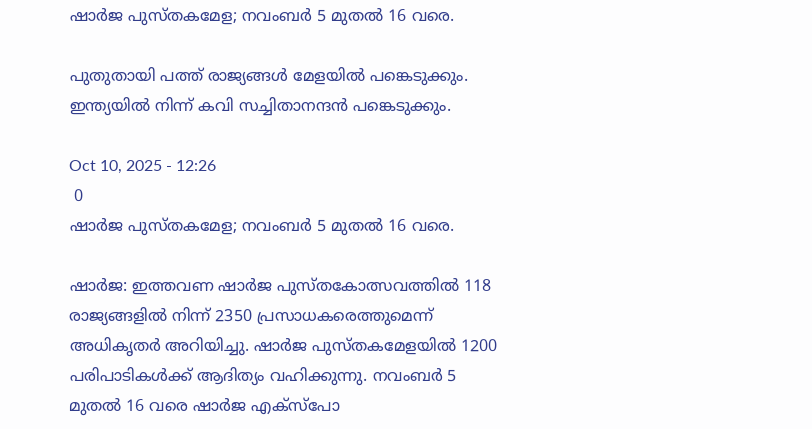ഷാർജ പുസ്തകമേള; നവംബർ 5 മുതൽ 16 വരെ.

പുതുതായി പത്ത് രാജ്യങ്ങൾ മേളയിൽ പങ്കെടുക്കും. ഇന്ത്യയിൽ നിന്ന് കവി സച്ചിതാനന്ദൻ പങ്കെടുക്കും.

Oct 10, 2025 - 12:26
 0
ഷാർജ പുസ്തകമേള; നവംബർ 5 മുതൽ 16 വരെ.

ഷാർജ: ഇത്തവണ ഷാർജ പുസ്തകോത്സവത്തിൽ 118 രാജ്യങ്ങളിൽ നിന്ന് 2350 പ്രസാധകരെത്തുമെന്ന് അധികൃതർ അറിയിച്ചു. ഷാർജ പുസ്തകമേളയിൽ 1200 പരിപാടികൾക്ക് ആദിത്യം വഹിക്കുന്നു. നവംബർ 5 മുതൽ 16 വരെ ഷാർജ എക്സ്പോ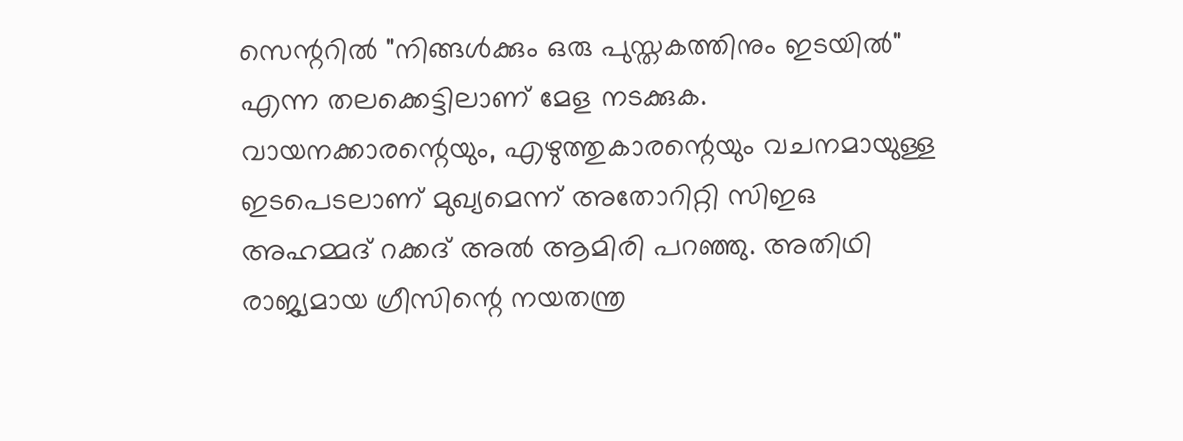സെന്ററിൽ "നിങ്ങൾക്കും ഒരു പുസ്തകത്തിനും ഇടയിൽ" എന്ന തലക്കെട്ടിലാണ് മേള നടക്കുക. വായനക്കാരന്റെയും, എഴുത്തുകാരന്റെയും വചനമായുള്ള ഇടപെടലാണ് മുഖ്യമെന്ന് അതോറിറ്റി സിഇഒ അഹമ്മദ് റക്കദ് അൽ ആമിരി പറഞ്ഞു. അതിഥി രാജ്യമായ ഗ്രീസിന്റെ നയതന്ത്ര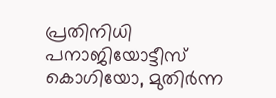പ്രതിനിധി പനാജിയോട്ടീസ് കൊഗിയോ, മുതിർന്ന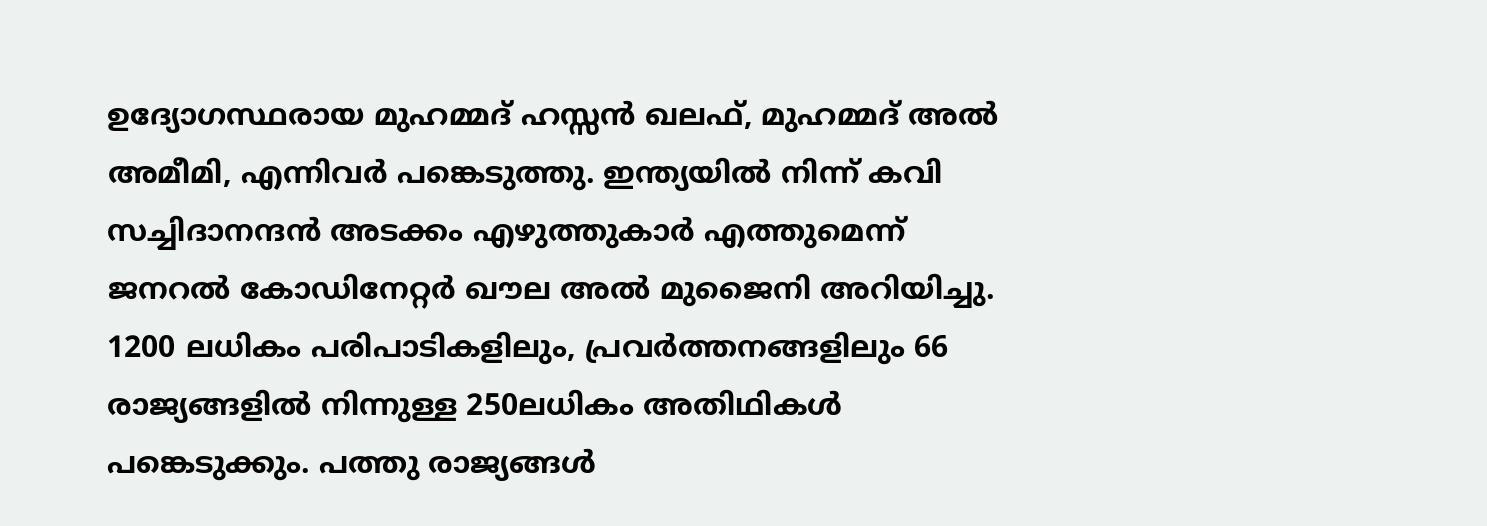ഉദ്യോഗസ്ഥരായ മുഹമ്മദ് ഹസ്സൻ ഖലഫ്, മുഹമ്മദ് അൽ അമീമി, എന്നിവർ പങ്കെടുത്തു. ഇന്ത്യയിൽ നിന്ന് കവി സച്ചിദാനന്ദൻ അടക്കം എഴുത്തുകാർ എത്തുമെന്ന് ജനറൽ കോഡിനേറ്റർ ഖൗല അൽ മുജൈനി അറിയിച്ചു. 1200 ലധികം പരിപാടികളിലും, പ്രവർത്തനങ്ങളിലും 66 രാജ്യങ്ങളിൽ നിന്നുള്ള 250ലധികം അതിഥികൾ പങ്കെടുക്കും. പത്തു രാജ്യങ്ങൾ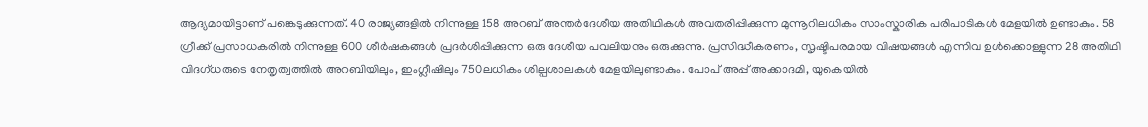ആദ്യമായിട്ടാണ് പങ്കെടുക്കുന്നത്. 40 രാജ്യങ്ങളിൽ നിന്നുള്ള 158 അറബ് അന്തർദേശീയ അതിഥികൾ അവതരിപ്പിക്കുന്ന മുന്നൂറിലധികം സാംസ്കാരിക പരിപാടികൾ മേളയിൽ ഉണ്ടാകും. 58 ഗ്രീക്ക് പ്രസാധകരിൽ നിന്നുള്ള 600 ശീർഷകങ്ങൾ പ്രദർശിപ്പിക്കുന്ന ഒരു ദേശീയ പവലിയനും ഒരുക്കുന്നു. പ്രസിദ്ധീകരണം, സൃഷ്ടിപരമായ വിഷയങ്ങൾ എന്നിവ ഉൾക്കൊള്ളുന്ന 28 അതിഥി വിദഗ്ധരുടെ നേതൃത്വത്തിൽ അറബിയിലും, ഇംഗ്ലീഷിലും 750ലധികം ശില്പശാലകൾ മേളയിലുണ്ടാകും. പോപ് അപ്പ് അക്കാദമി, യുകെയിൽ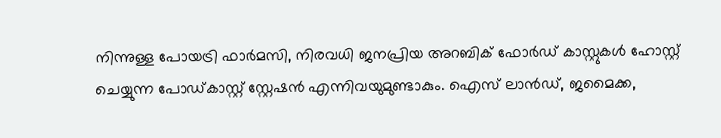നിന്നുള്ള പോയട്രി ഫാർമസി, നിരവധി ജനപ്രിയ അറബിക് ഫോർഡ് കാസ്റ്റുകൾ ഹോസ്റ്റ് ചെയ്യുന്ന പോഡ്കാസ്റ്റ് സ്റ്റേഷൻ എന്നിവയുമുണ്ടാകും. ഐസ് ലാൻഡ്, ജമൈക്ക,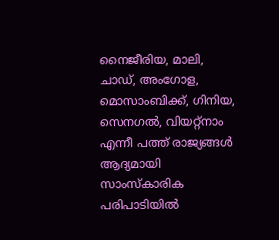നൈജീരിയ, മാലി, ചാഡ്, അംഗോള, മൊസാംബിക്ക്, ഗിനിയ, സെനഗൽ, വിയറ്റ്നാം എന്നീ പത്ത് രാജ്യങ്ങൾ ആദ്യമായി സാംസ്കാരിക പരിപാടിയിൽ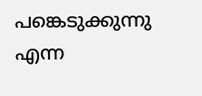പങ്കെടുക്കുന്നു എന്ന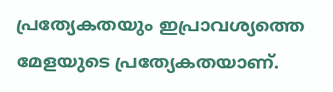പ്രത്യേകതയും ഇപ്രാവശ്യത്തെ മേളയുടെ പ്രത്യേകതയാണ്.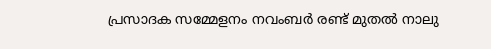പ്രസാദക സമ്മേളനം നവംബർ രണ്ട് മുതൽ നാലു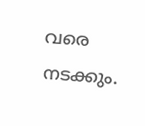വരെ നടക്കും.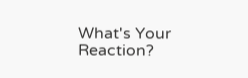What's Your Reaction?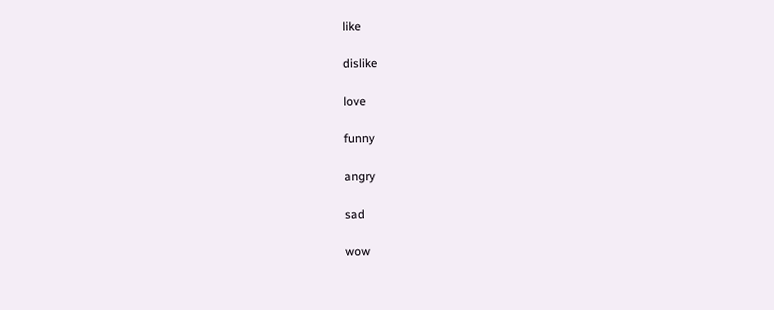like

dislike

love

funny

angry

sad

wow